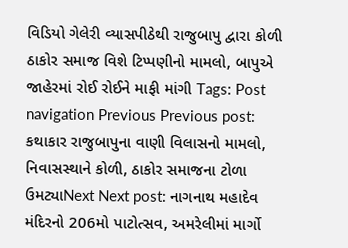વિડિયો ગેલેરી વ્યાસપીઠેથી રાજુબાપુ દ્વારા કોળી ઠાકોર સમાજ વિશે ટિપ્પણીનો મામલો, બાપુએ જાહેરમાં રોઈ રોઈને માફી માંગી Tags: Post navigation Previous Previous post: કથાકાર રાજુબાપુના વાણી વિલાસનો મામલો, નિવાસસ્થાને કોળી, ઠાકોર સમાજના ટોળા ઉમટ્યાNext Next post: નાગનાથ મહાદેવ મંદિરનો 206મો પાટોત્સવ, અમરેલીમાં માર્ગો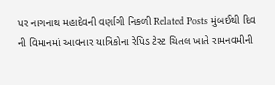પર નાગનાથ મહાદેવની વર્ણાગી નિકળી Related Posts મુંબઈથી દિવ ની વિમાનમાં આવનાર યાત્રિકોના રેપિડ ટેસ્ટ ચિતલ ખાતે રામનવમીની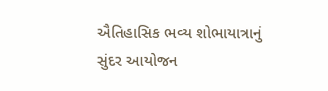ઐતિહાસિક ભવ્ય શોભાયાત્રાનું સુંદર આયોજન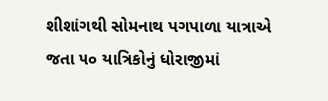શીશાંગથી સોમનાથ પગપાળા યાત્રાએ જતા ૫૦ યાત્રિકોનું ધોરાજીમાં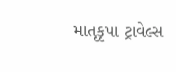માતૃકૃપા ટ્રાવેલ્સ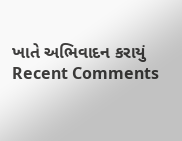ખાતે અભિવાદન કરાયું
Recent Comments